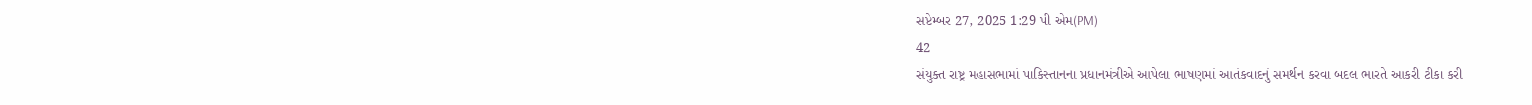સપ્ટેમ્બર 27, 2025 1:29 પી એમ(PM)
42
સંયુક્ત રાષ્ટ્ર મહાસભામાં પાકિસ્તાનના પ્રધાનમંત્રીએ આપેલા ભાષણમાં આતંકવાદનું સમર્થન કરવા બદલ ભારતે આકરી ટીકા કરી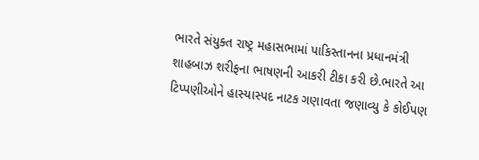ભારતે સંયુક્ત રાષ્ટ્ર મહાસભામાં પાકિસ્તાનના પ્રધાનમંત્રી શાહબાઝ શરીફના ભાષણની આકરી ટીકા કરી છે.ભારતે આ ટિપ્પણીઓને હાસ્યાસ્પદ નાટક ગણાવતા જણાવ્યુ કે કોઈપણ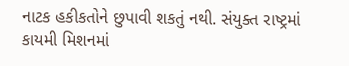નાટક હકીકતોને છુપાવી શકતું નથી. સંયુક્ત રાષ્ટ્રમાં કાયમી મિશનમાં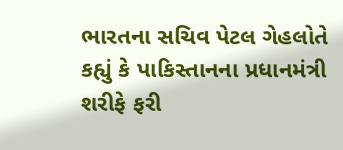ભારતના સચિવ પેટલ ગેહલોતે કહ્યું કે પાકિસ્તાનના પ્રધાનમંત્રી શરીફે ફરી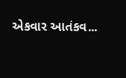એકવાર આતંકવ...